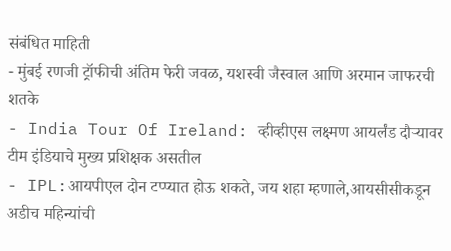संबंधित माहिती
- मुंबई रणजी ट्रॉफीची अंतिम फेरी जवळ, यशस्वी जैस्वाल आणि अरमान जाफरची शतके
- India Tour Of Ireland: व्हीव्हीएस लक्ष्मण आयर्लंड दौऱ्यावर टीम इंडियाचे मुख्य प्रशिक्षक असतील
- IPL:आयपीएल दोन टप्प्यात होऊ शकते, जय शहा म्हणाले,आयसीसीकडून अडीच महिन्यांची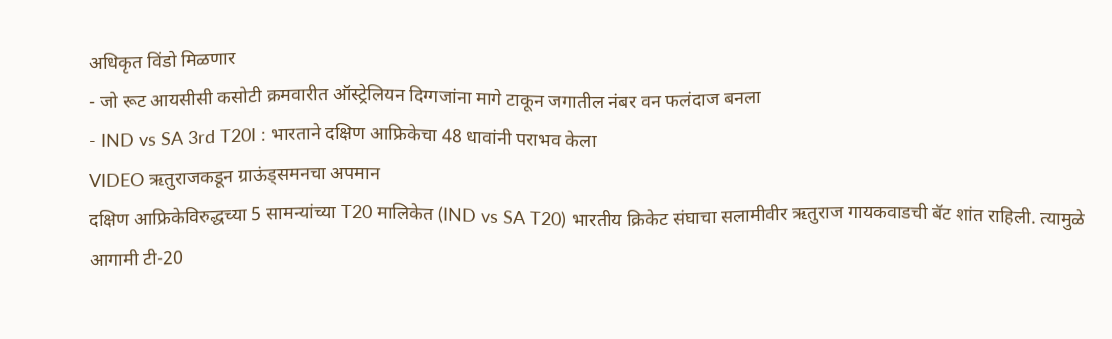अधिकृत विंडो मिळणार
- जो रूट आयसीसी कसोटी क्रमवारीत ऑस्ट्रेलियन दिग्गजांना मागे टाकून जगातील नंबर वन फलंदाज बनला
- IND vs SA 3rd T20I : भारताने दक्षिण आफ्रिकेचा 48 धावांनी पराभव केला
VIDEO ऋतुराजकडून ग्राऊंड्समनचा अपमान
दक्षिण आफ्रिकेविरुद्धच्या 5 सामन्यांच्या T20 मालिकेत (IND vs SA T20) भारतीय क्रिकेट संघाचा सलामीवीर ऋतुराज गायकवाडची बॅट शांत राहिली. त्यामुळे आगामी टी-20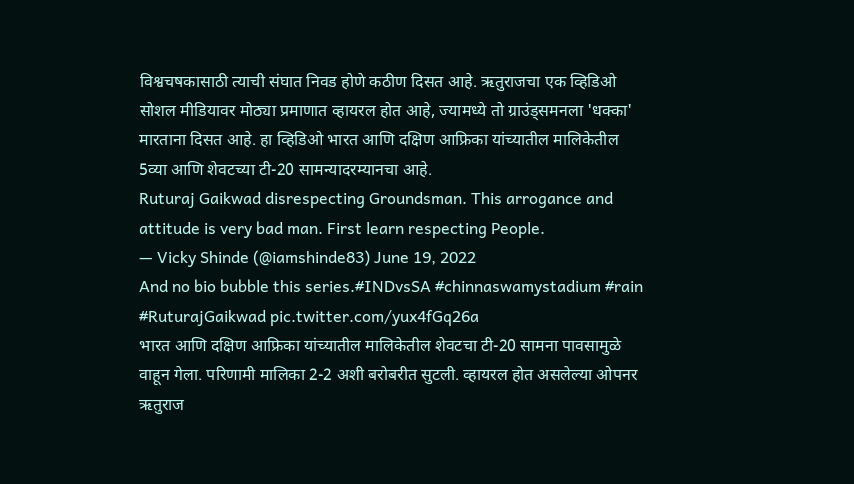विश्वचषकासाठी त्याची संघात निवड होणे कठीण दिसत आहे. ऋतुराजचा एक व्हिडिओ सोशल मीडियावर मोठ्या प्रमाणात व्हायरल होत आहे, ज्यामध्ये तो ग्राउंड्समनला 'धक्का' मारताना दिसत आहे. हा व्हिडिओ भारत आणि दक्षिण आफ्रिका यांच्यातील मालिकेतील 5व्या आणि शेवटच्या टी-20 सामन्यादरम्यानचा आहे.
Ruturaj Gaikwad disrespecting Groundsman. This arrogance and attitude is very bad man. First learn respecting People.
— Vicky Shinde (@iamshinde83) June 19, 2022
And no bio bubble this series.#INDvsSA #chinnaswamystadium #rain #RuturajGaikwad pic.twitter.com/yux4fGq26a
भारत आणि दक्षिण आफ्रिका यांच्यातील मालिकेतील शेवटचा टी-20 सामना पावसामुळे वाहून गेला. परिणामी मालिका 2-2 अशी बरोबरीत सुटली. व्हायरल होत असलेल्या ओपनर ऋतुराज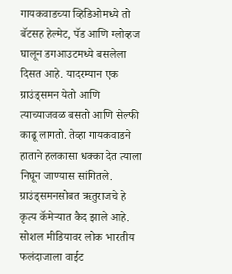गायकवाडच्या व्हिडिओमध्ये तो बॅटसह हेल्मेट, पॅड आणि ग्लोव्हज घालून डगआउटमध्ये बसलेला दिसत आहे. यादरम्यान एक ग्राउंड्समन येतो आणि त्याच्याजवळ बसतो आणि सेल्फी काढू लागतो. तेव्हा गायकवाडने हाताने हलकासा धक्का देत त्याला निघून जाण्यास सांगितले. ग्राउंड्समनसोबत ऋतुराजचे हे कृत्य कॅमेऱ्यात कैद झाले आहे. सोशल मीडियावर लोक भारतीय फलंदाजाला वाईट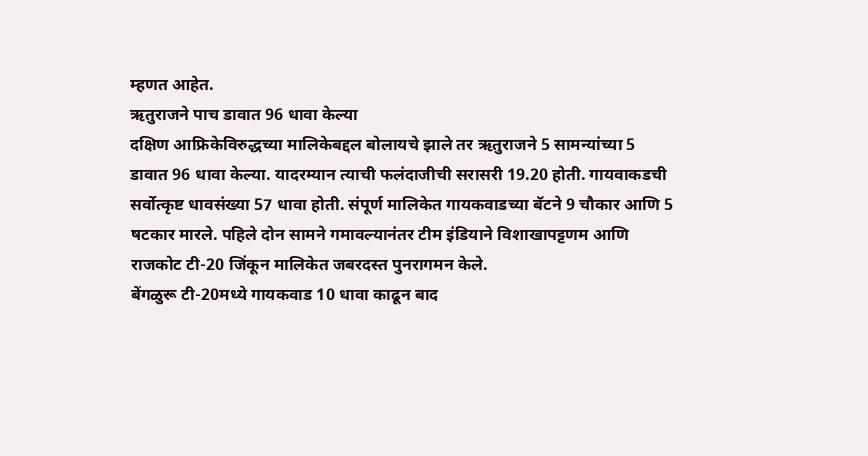म्हणत आहेत.
ऋतुराजने पाच डावात 96 धावा केल्या
दक्षिण आफ्रिकेविरुद्धच्या मालिकेबद्दल बोलायचे झाले तर ऋतुराजने 5 सामन्यांच्या 5 डावात 96 धावा केल्या. यादरम्यान त्याची फलंदाजीची सरासरी 19.20 होती. गायवाकडची सर्वोत्कृष्ट धावसंख्या 57 धावा होती. संपूर्ण मालिकेत गायकवाडच्या बॅटने 9 चौकार आणि 5 षटकार मारले. पहिले दोन सामने गमावल्यानंतर टीम इंडियाने विशाखापट्टणम आणि राजकोट टी-20 जिंकून मालिकेत जबरदस्त पुनरागमन केले.
बेंगळुरू टी-20मध्ये गायकवाड 10 धावा काढून बाद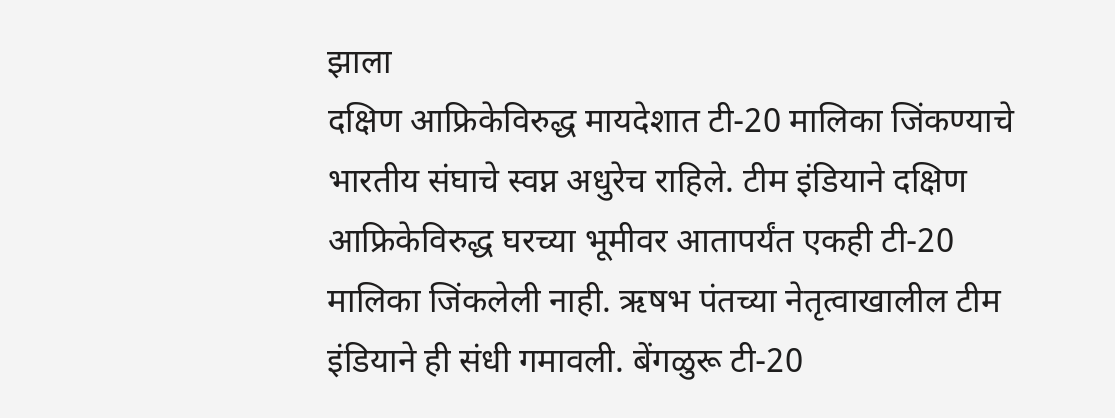झाला
दक्षिण आफ्रिकेविरुद्ध मायदेशात टी-20 मालिका जिंकण्याचे भारतीय संघाचे स्वप्न अधुरेच राहिले. टीम इंडियाने दक्षिण आफ्रिकेविरुद्ध घरच्या भूमीवर आतापर्यंत एकही टी-20 मालिका जिंकलेली नाही. ऋषभ पंतच्या नेतृत्वाखालील टीम इंडियाने ही संधी गमावली. बेंगळुरू टी-20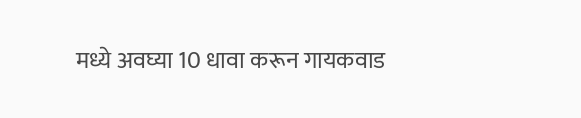मध्ये अवघ्या 10 धावा करून गायकवाड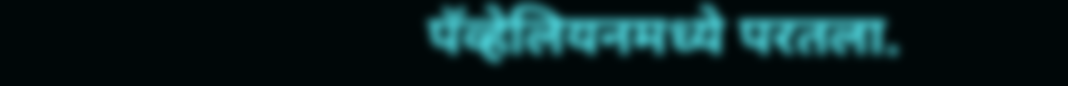पॅव्हेलियनमध्ये परतला.